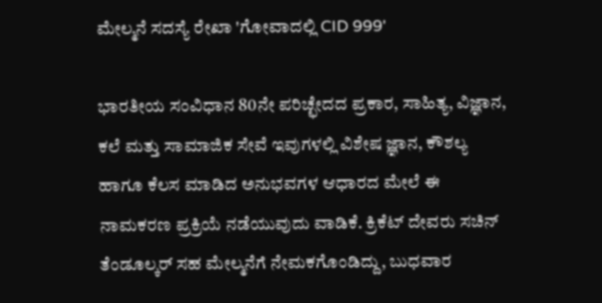ಮೇಲ್ಮನೆ ಸದಸ್ಯೆ ರೇಖಾ 'ಗೋವಾದಲ್ಲಿ CID 999'

ಭಾರತೀಯ ಸಂವಿಧಾನ 80ನೇ ಪರಿಚ್ಛೇದದ ಪ್ರಕಾರ, ಸಾಹಿತ್ಯ, ವಿಜ್ಞಾನ, ಕಲೆ ಮತ್ತು ಸಾಮಾಜಿಕ ಸೇವೆ ಇವುಗಳಲ್ಲಿ ವಿಶೇಷ ಜ್ಞಾನ, ಕೌಶಲ್ಯ ಹಾಗೂ ಕೆಲಸ ಮಾಡಿದ ಅನುಭವಗಳ ಆಧಾರದ ಮೇಲೆ ಈ ನಾಮಕರಣ ಪ್ರಕ್ರಿಯೆ ನಡೆಯುವುದು ವಾಡಿಕೆ. ಕ್ರಿಕೆಟ್ ದೇವರು ಸಚಿನ್ ತೆಂಡೂಲ್ಕರ್ ಸಹ ಮೇಲ್ಮನೆಗೆ ನೇಮಕಗೊಂಡಿದ್ದು, ಬುಧವಾರ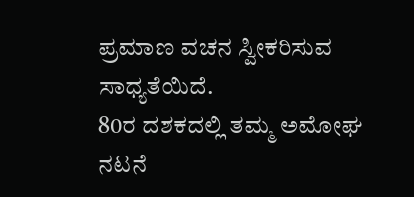ಪ್ರಮಾಣ ವಚನ ಸ್ವೀಕರಿಸುವ ಸಾಧ್ಯತೆಯಿದೆ.
80ರ ದಶಕದಲ್ಲಿ ತಮ್ಮ ಅಮೋಘ ನಟನೆ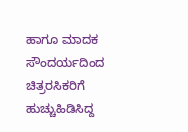ಹಾಗೂ ಮಾದಕ ಸೌಂದರ್ಯದಿಂದ ಚಿತ್ರರಸಿಕರಿಗೆ ಹುಚ್ಚುಹಿಡಿಸಿದ್ದ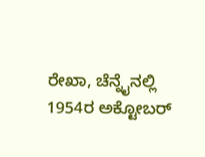ರೇಖಾ, ಚೆನ್ನೈನಲ್ಲಿ 1954ರ ಅಕ್ಟೋಬರ್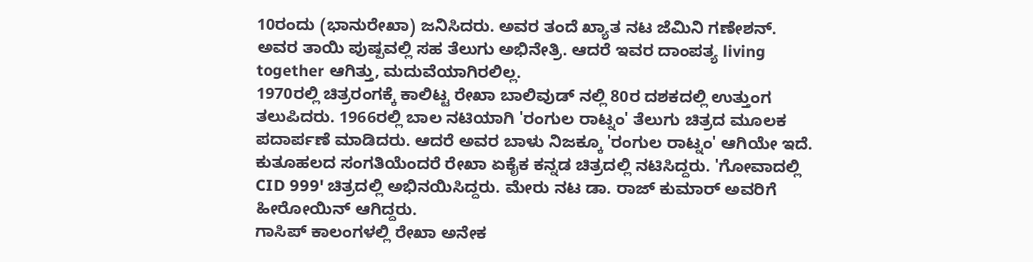10ರಂದು (ಭಾನುರೇಖಾ) ಜನಿಸಿದರು. ಅವರ ತಂದೆ ಖ್ಯಾತ ನಟ ಜೆಮಿನಿ ಗಣೇಶನ್. ಅವರ ತಾಯಿ ಪುಷ್ಪವಲ್ಲಿ ಸಹ ತೆಲುಗು ಅಭಿನೇತ್ರಿ. ಆದರೆ ಇವರ ದಾಂಪತ್ಯ living together ಆಗಿತ್ತು, ಮದುವೆಯಾಗಿರಲಿಲ್ಲ.
1970ರಲ್ಲಿ ಚಿತ್ರರಂಗಕ್ಕೆ ಕಾಲಿಟ್ಟ ರೇಖಾ ಬಾಲಿವುಡ್ ನಲ್ಲಿ 80ರ ದಶಕದಲ್ಲಿ ಉತ್ತುಂಗ ತಲುಪಿದರು. 1966ರಲ್ಲಿ ಬಾಲ ನಟಿಯಾಗಿ 'ರಂಗುಲ ರಾಟ್ನಂ' ತೆಲುಗು ಚಿತ್ರದ ಮೂಲಕ ಪದಾರ್ಪಣೆ ಮಾಡಿದರು. ಆದರೆ ಅವರ ಬಾಳು ನಿಜಕ್ಕೂ 'ರಂಗುಲ ರಾಟ್ನಂ' ಆಗಿಯೇ ಇದೆ. ಕುತೂಹಲದ ಸಂಗತಿಯೆಂದರೆ ರೇಖಾ ಏಕೈಕ ಕನ್ನಡ ಚಿತ್ರದಲ್ಲಿ ನಟಿಸಿದ್ದರು. 'ಗೋವಾದಲ್ಲಿ CID 999' ಚಿತ್ರದಲ್ಲಿ ಅಭಿನಯಿಸಿದ್ದರು. ಮೇರು ನಟ ಡಾ. ರಾಜ್ ಕುಮಾರ್ ಅವರಿಗೆ ಹೀರೋಯಿನ್ ಆಗಿದ್ದರು.
ಗಾಸಿಪ್ ಕಾಲಂಗಳಲ್ಲಿ ರೇಖಾ ಅನೇಕ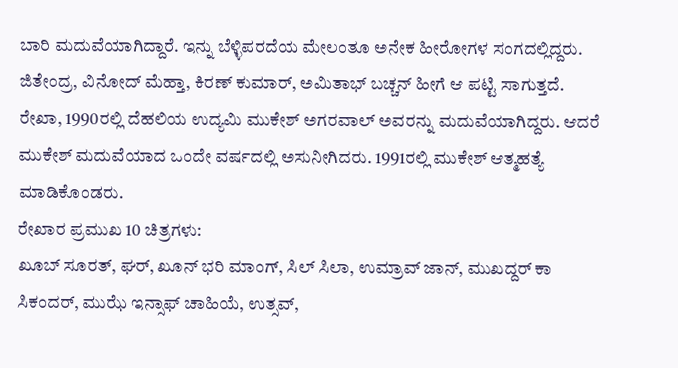ಬಾರಿ ಮದುವೆಯಾಗಿದ್ದಾರೆ. ಇನ್ನು ಬೆಳ್ಳಿಪರದೆಯ ಮೇಲಂತೂ ಅನೇಕ ಹೀರೋಗಳ ಸಂಗದಲ್ಲಿದ್ದರು. ಜಿತೇಂದ್ರ, ವಿನೋದ್ ಮೆಹ್ತಾ, ಕಿರಣ್ ಕುಮಾರ್, ಅಮಿತಾಭ್ ಬಚ್ಚನ್ ಹೀಗೆ ಆ ಪಟ್ಟಿ ಸಾಗುತ್ತದೆ. ರೇಖಾ, 1990ರಲ್ಲಿ ದೆಹಲಿಯ ಉದ್ಯಮಿ ಮುಕೇಶ್ ಅಗರವಾಲ್ ಅವರನ್ನು ಮದುವೆಯಾಗಿದ್ದರು. ಆದರೆ ಮುಕೇಶ್ ಮದುವೆಯಾದ ಒಂದೇ ವರ್ಷದಲ್ಲಿ ಅಸುನೀಗಿದರು. 1991ರಲ್ಲಿ ಮುಕೇಶ್ ಆತ್ಮಹತ್ಯೆ ಮಾಡಿಕೊಂಡರು.
ರೇಖಾರ ಪ್ರಮುಖ 10 ಚಿತ್ರಗಳು:
ಖೂಬ್ ಸೂರತ್, ಘರ್, ಖೂನ್ ಭರಿ ಮಾಂಗ್, ಸಿಲ್ ಸಿಲಾ, ಉಮ್ರಾವ್ ಜಾನ್, ಮುಖದ್ದರ್ ಕಾ ಸಿಕಂದರ್, ಮುಝೆ ಇನ್ಸಾಫ್ ಚಾಹಿಯೆ, ಉತ್ಸವ್,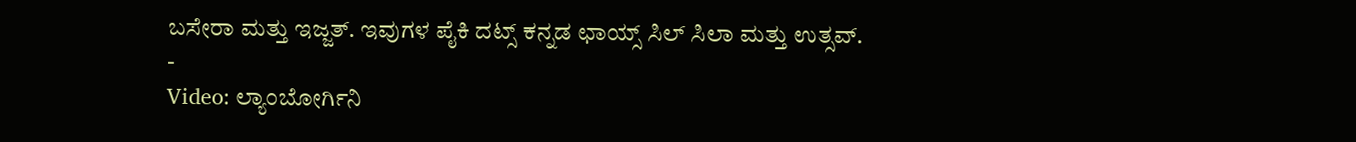ಬಸೇರಾ ಮತ್ತು ಇಜ್ಜತ್. ಇವುಗಳ ಪೈಕಿ ದಟ್ಸ್ ಕನ್ನಡ ಛಾಯ್ಸ್ ಸಿಲ್ ಸಿಲಾ ಮತ್ತು ಉತ್ಸವ್.
-
Video: ಲ್ಯಾಂಬೋರ್ಗಿನಿ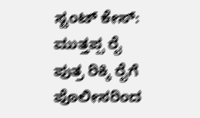ಸ್ಟಂಟ್ ಕೇಸ್: ಮುತ್ತಪ್ಪ ರೈ ಪುತ್ರ ರಿಕ್ಕಿ ರೈಗೆ ಪೊಲೀಸರಿಂದ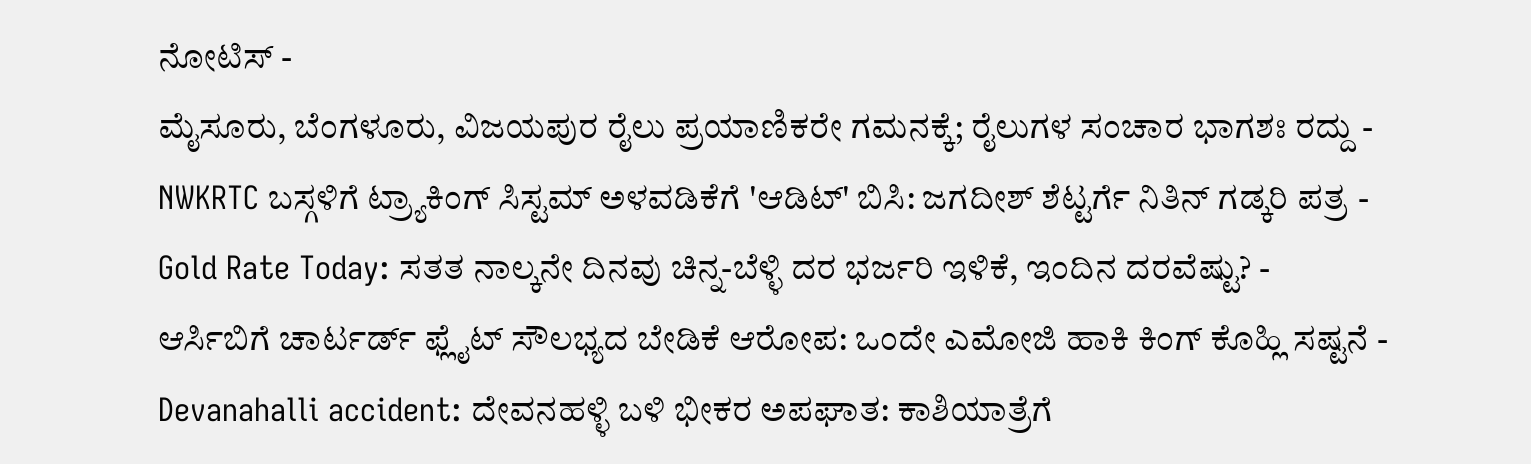ನೋಟಿಸ್ -
ಮೈಸೂರು, ಬೆಂಗಳೂರು, ವಿಜಯಪುರ ರೈಲು ಪ್ರಯಾಣಿಕರೇ ಗಮನಕ್ಕೆ; ರೈಲುಗಳ ಸಂಚಾರ ಭಾಗಶಃ ರದ್ದು -
NWKRTC ಬಸ್ಗಳಿಗೆ ಟ್ರ್ಯಾಕಿಂಗ್ ಸಿಸ್ಟಮ್ ಅಳವಡಿಕೆಗೆ 'ಆಡಿಟ್' ಬಿಸಿ: ಜಗದೀಶ್ ಶೆಟ್ಟರ್ಗೆ ನಿತಿನ್ ಗಡ್ಕರಿ ಪತ್ರ -
Gold Rate Today: ಸತತ ನಾಲ್ಕನೇ ದಿನವು ಚಿನ್ನ-ಬೆಳ್ಳಿ ದರ ಭರ್ಜರಿ ಇಳಿಕೆ, ಇಂದಿನ ದರವೆಷ್ಟು? -
ಆರ್ಸಿಬಿಗೆ ಚಾರ್ಟರ್ಡ್ ಫ್ಲೈಟ್ ಸೌಲಭ್ಯದ ಬೇಡಿಕೆ ಆರೋಪ: ಒಂದೇ ಎಮೋಜಿ ಹಾಕಿ ಕಿಂಗ್ ಕೊಹ್ಲಿ ಸಷ್ಟನೆ -
Devanahalli accident: ದೇವನಹಳ್ಳಿ ಬಳಿ ಭೀಕರ ಅಪಘಾತ: ಕಾಶಿಯಾತ್ರೆಗೆ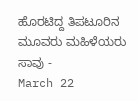ಹೊರಟಿದ್ದ ತಿಪಟೂರಿನ ಮೂವರು ಮಹಿಳೆಯರು ಸಾವು -
March 22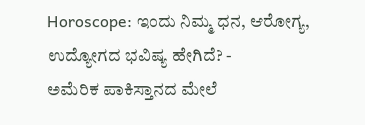Horoscope: ಇಂದು ನಿಮ್ಮ ಧನ, ಆರೋಗ್ಯ, ಉದ್ಯೋಗದ ಭವಿಷ್ಯ ಹೇಗಿದೆ? -
ಅಮೆರಿಕ ಪಾಕಿಸ್ತಾನದ ಮೇಲೆ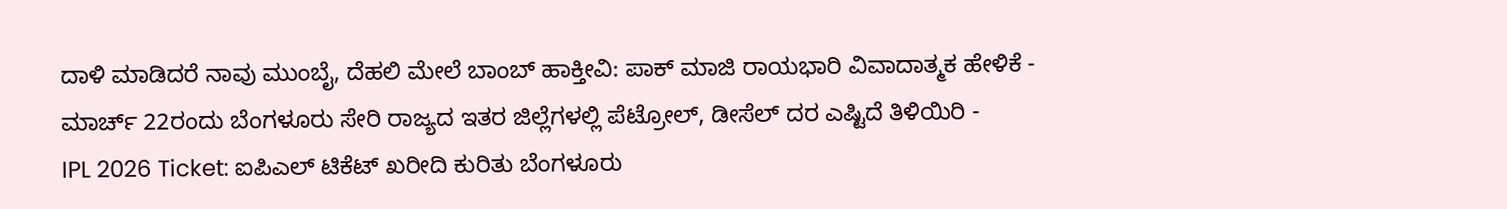ದಾಳಿ ಮಾಡಿದರೆ ನಾವು ಮುಂಬೈ, ದೆಹಲಿ ಮೇಲೆ ಬಾಂಬ್ ಹಾಕ್ತೀವಿ: ಪಾಕ್ ಮಾಜಿ ರಾಯಭಾರಿ ವಿವಾದಾತ್ಮಕ ಹೇಳಿಕೆ -
ಮಾರ್ಚ್ 22ರಂದು ಬೆಂಗಳೂರು ಸೇರಿ ರಾಜ್ಯದ ಇತರ ಜಿಲ್ಲೆಗಳಲ್ಲಿ ಪೆಟ್ರೋಲ್, ಡೀಸೆಲ್ ದರ ಎಷ್ಟಿದೆ ತಿಳಿಯಿರಿ -
IPL 2026 Ticket: ಐಪಿಎಲ್ ಟಿಕೆಟ್ ಖರೀದಿ ಕುರಿತು ಬೆಂಗಳೂರು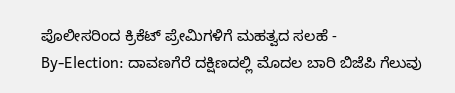ಪೊಲೀಸರಿಂದ ಕ್ರಿಕೆಟ್ ಪ್ರೇಮಿಗಳಿಗೆ ಮಹತ್ವದ ಸಲಹೆ -
By-Election: ದಾವಣಗೆರೆ ದಕ್ಷಿಣದಲ್ಲಿ ಮೊದಲ ಬಾರಿ ಬಿಜೆಪಿ ಗೆಲುವು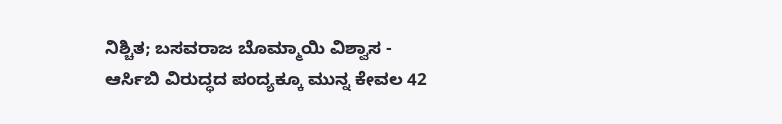ನಿಶ್ಚಿತ; ಬಸವರಾಜ ಬೊಮ್ಮಾಯಿ ವಿಶ್ವಾಸ -
ಆರ್ಸಿಬಿ ವಿರುದ್ಧದ ಪಂದ್ಯಕ್ಕೂ ಮುನ್ನ ಕೇವಲ 42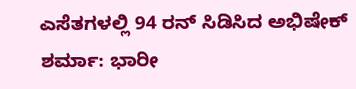ಎಸೆತಗಳಲ್ಲಿ 94 ರನ್ ಸಿಡಿಸಿದ ಅಭಿಷೇಕ್ ಶರ್ಮಾ: ಭಾರೀ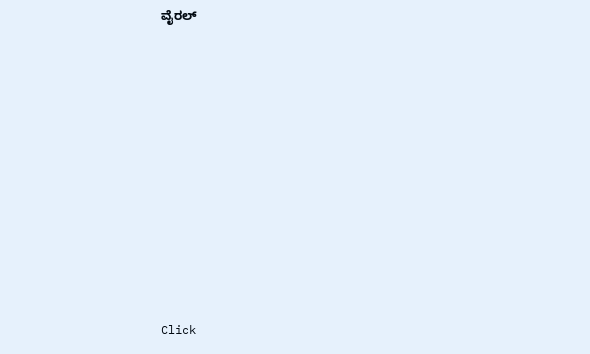ವೈರಲ್












Click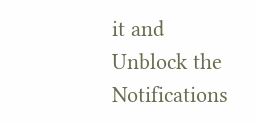it and Unblock the Notifications